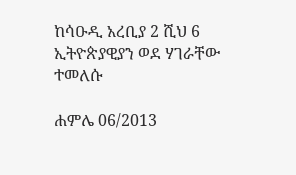ከሳዑዲ አረቢያ 2 ሺህ 6 ኢትዮጵያዊያን ወደ ሃገራቸው ተመለሱ

ሐምሌ 06/2013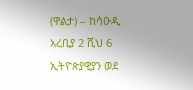(ዋልታ) – ከሳዑዲ አረቢያ 2 ሺህ 6 ኢትዮጵያዊያን ወደ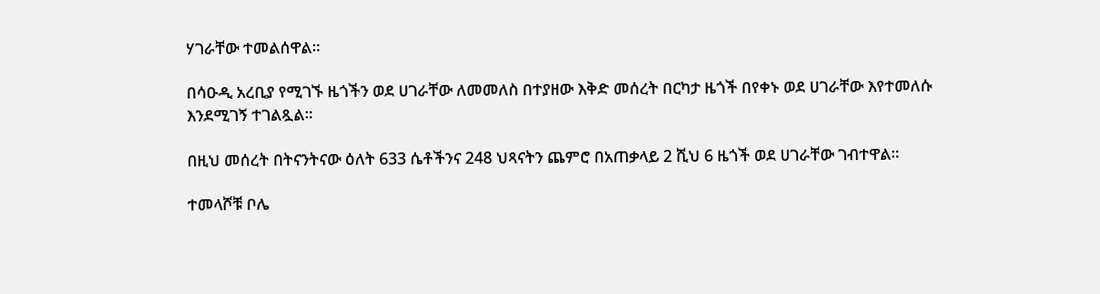ሃገራቸው ተመልሰዋል፡፡

በሳዑዲ አረቢያ የሚገኙ ዜጎችን ወደ ሀገራቸው ለመመለስ በተያዘው እቅድ መሰረት በርካታ ዜጎች በየቀኑ ወደ ሀገራቸው እየተመለሱ እንደሚገኝ ተገልጿል።

በዚህ መሰረት በትናንትናው ዕለት 633 ሴቶችንና 248 ህጻናትን ጨምሮ በአጠቃላይ 2 ሺህ 6 ዜጎች ወደ ሀገራቸው ገብተዋል።

ተመላሾቹ ቦሌ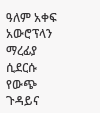ዓለም አቀፍ አውሮፕላን ማረፊያ ሲደርሱ የውጭ ጉዳይና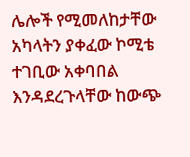ሌሎች የሚመለከታቸው አካላትን ያቀፈው ኮሚቴ ተገቢው አቀባበል እንዳደረጉላቸው ከውጭ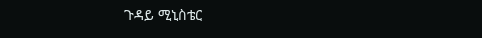ጉዳይ ሚኒስቴር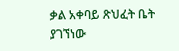ቃል አቀባይ ጽህፈት ቤት ያገኘነው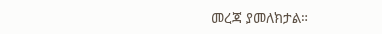መረጃ ያመለክታል።